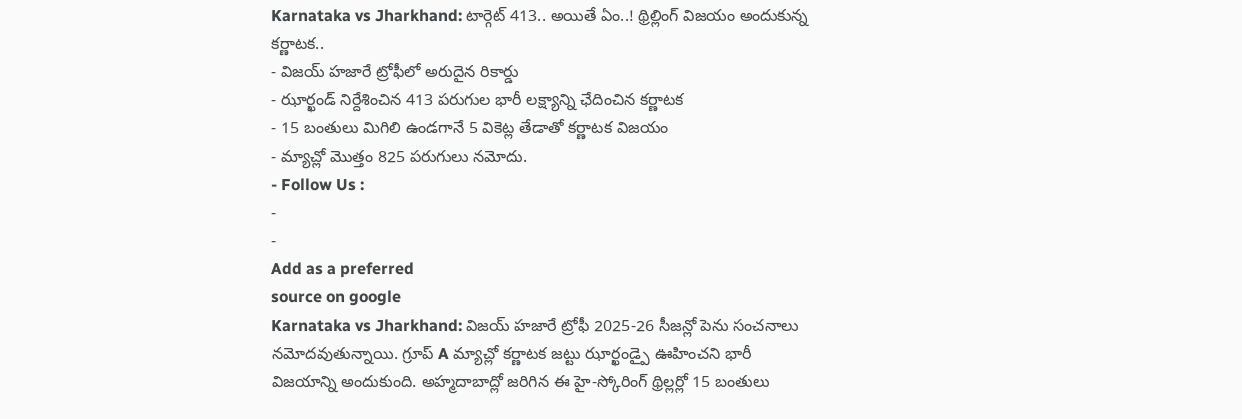Karnataka vs Jharkhand: టార్గెట్ 413.. అయితే ఏం..! థ్రిల్లింగ్ విజయం అందుకున్న కర్ణాటక..
- విజయ్ హజారే ట్రోఫీలో అరుదైన రికార్డు
- ఝార్ఖండ్ నిర్దేశించిన 413 పరుగుల భారీ లక్ష్యాన్ని ఛేదించిన కర్ణాటక
- 15 బంతులు మిగిలి ఉండగానే 5 వికెట్ల తేడాతో కర్ణాటక విజయం
- మ్యాచ్లో మొత్తం 825 పరుగులు నమోదు.
- Follow Us :
-
-
Add as a preferred
source on google
Karnataka vs Jharkhand: విజయ్ హజారే ట్రోఫీ 2025-26 సీజన్లో పెను సంచనాలు నమోదవుతున్నాయి. గ్రూప్ A మ్యాచ్లో కర్ణాటక జట్టు ఝార్ఖండ్పై ఊహించని భారీ విజయాన్ని అందుకుంది. అహ్మదాబాద్లో జరిగిన ఈ హై-స్కోరింగ్ థ్రిల్లర్లో 15 బంతులు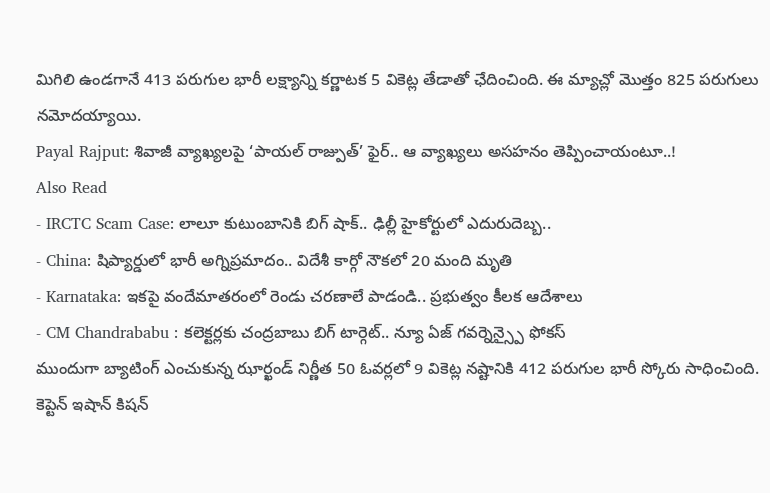మిగిలి ఉండగానే 413 పరుగుల భారీ లక్ష్యాన్ని కర్ణాటక 5 వికెట్ల తేడాతో ఛేదించింది. ఈ మ్యాచ్లో మొత్తం 825 పరుగులు నమోదయ్యాయి.
Payal Rajput: శివాజీ వ్యాఖ్యలపై ‘పాయల్ రాజ్పుత్’ ఫైర్.. ఆ వ్యాఖ్యలు అసహనం తెప్పించాయంటూ..!
Also Read
- IRCTC Scam Case: లాలూ కుటుంబానికి బిగ్ షాక్.. ఢిల్లీ హైకోర్టులో ఎదురుదెబ్బ..
- China: షిప్యార్డులో భారీ అగ్నిప్రమాదం.. విదేశీ కార్గో నౌకలో 20 మంది మృతి
- Karnataka: ఇకపై వందేమాతరంలో రెండు చరణాలే పాడండి.. ప్రభుత్వం కీలక ఆదేశాలు
- CM Chandrababu : కలెక్టర్లకు చంద్రబాబు బిగ్ టార్గెట్.. న్యూ ఏజ్ గవర్నెన్స్పై ఫోకస్
ముందుగా బ్యాటింగ్ ఎంచుకున్న ఝార్ఖండ్ నిర్ణీత 50 ఓవర్లలో 9 వికెట్ల నష్టానికి 412 పరుగుల భారీ స్కోరు సాధించింది. కెప్టెన్ ఇషాన్ కిషన్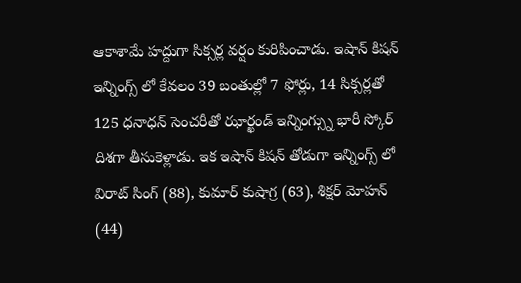ఆకాశామే హద్దుగా సిక్సర్ల వర్షం కురిపించాడు. ఇషాన్ కిషన్ ఇన్నింగ్స్ లో కేవలం 39 బంతుల్లో 7 ఫోర్లు, 14 సిక్సర్లతో 125 ధనాధన్ సెంచరీతో ఝార్ఖండ్ ఇన్నింగ్స్ను భారీ స్కోర్ దిశగా తీసుకెళ్లాడు. ఇక ఇషాన్ కిషన్ తోడుగా ఇన్నింగ్స్ లో విరాట్ సింగ్ (88), కుమార్ కుషాగ్ర (63), శిక్షర్ మోహన్ (44)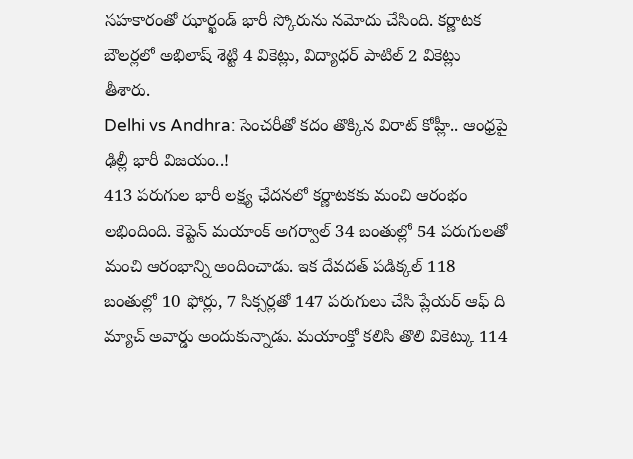సహకారంతో ఝార్ఖండ్ భారీ స్కోరును నమోదు చేసింది. కర్ణాటక బౌలర్లలో అభిలాష్ శెట్టి 4 వికెట్లు, విద్యాధర్ పాటిల్ 2 వికెట్లు తీశారు.
Delhi vs Andhra: సెంచరీతో కదం తొక్కిన విరాట్ కోహ్లీ.. ఆంధ్రపై ఢిల్లీ భారీ విజయం..!
413 పరుగుల భారీ లక్ష్య ఛేదనలో కర్ణాటకకు మంచి ఆరంభం లభిందింది. కెప్టెన్ మయాంక్ అగర్వాల్ 34 బంతుల్లో 54 పరుగులతో మంచి ఆరంభాన్ని అందించాడు. ఇక దేవదత్ పడిక్కల్ 118 బంతుల్లో 10 ఫోర్లు, 7 సిక్సర్లతో 147 పరుగులు చేసి ప్లేయర్ ఆఫ్ ది మ్యాచ్ అవార్డు అందుకున్నాడు. మయాంక్తో కలిసి తొలి వికెట్కు 114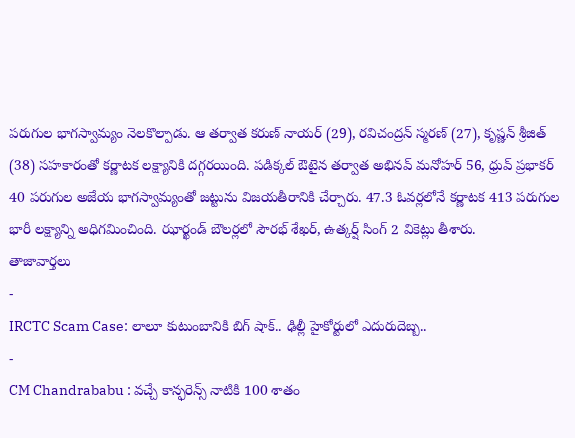పరుగుల భాగస్వామ్యం నెలకొల్పాడు. ఆ తర్వాత కరుణ్ నాయర్ (29), రవిచంద్రన్ స్మరణ్ (27), కృష్ణన్ శ్రీజిత్ (38) సహకారంతో కర్ణాటక లక్ష్యానికి దగ్గరయింది. పడిక్కల్ ఔటైన తర్వాత అభినవ్ మనోహర్ 56, ధ్రువ్ ప్రభాకర్ 40 పరుగుల అజేయ భాగస్వామ్యంతో జట్టును విజయతీరానికి చేర్చారు. 47.3 ఓవర్లలోనే కర్ణాటక 413 పరుగుల భారీ లక్ష్యాన్ని అధిగమించింది. ఝార్ఖండ్ బౌలర్లలో సౌరభ్ శేఖర్, ఉత్కర్ష్ సింగ్ 2 వికెట్లు తీశారు.
తాజావార్తలు
-
IRCTC Scam Case: లాలూ కుటుంబానికి బిగ్ షాక్.. ఢిల్లీ హైకోర్టులో ఎదురుదెబ్బ..
-
CM Chandrababu : వచ్చే కాన్ఫరెన్స్ నాటికి 100 శాతం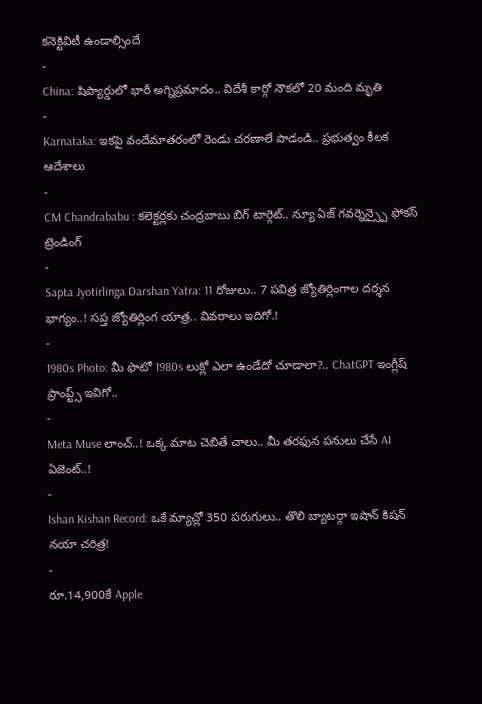కనెక్టివిటీ ఉండాల్సిందే
-
China: షిప్యార్డులో భారీ అగ్నిప్రమాదం.. విదేశీ కార్గో నౌకలో 20 మంది మృతి
-
Karnataka: ఇకపై వందేమాతరంలో రెండు చరణాలే పాడండి.. ప్రభుత్వం కీలక ఆదేశాలు
-
CM Chandrababu : కలెక్టర్లకు చంద్రబాబు బిగ్ టార్గెట్.. న్యూ ఏజ్ గవర్నెన్స్పై ఫోకస్
ట్రెండింగ్
-
Sapta Jyotirlinga Darshan Yatra: 11 రోజులు.. 7 పవిత్ర జ్యోతిర్లింగాల దర్శన భాగ్యం..! సప్త జ్యోతిర్లింగ యాత్ర.. వివరాలు ఇదిగో.!
-
1980s Photo: మీ ఫొటో 1980s లుక్లో ఎలా ఉండేదో చూడాలా?.. ChatGPT ఇంగ్లీష్ ప్రాంప్ట్స్ ఇవిగో..
-
Meta Muse లాంచ్..! ఒక్క మాట చెబితే చాలు.. మీ తరఫున పనులు చేసే AI ఏజెంట్..!
-
Ishan Kishan Record: ఒకే మ్యాచ్లో 350 పరుగులు.. తొలి బ్యాటర్గా ఇషాన్ కిషన్ నయా చరిత్ర!
-
రూ.14,900కే Apple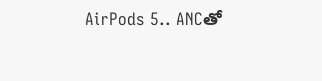AirPods 5.. ANCతో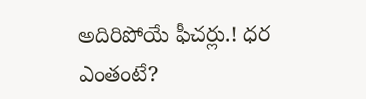అదిరిపోయే ఫీచర్లు.! ధర ఎంతంటే?